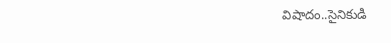విషాదం..సైనికుడి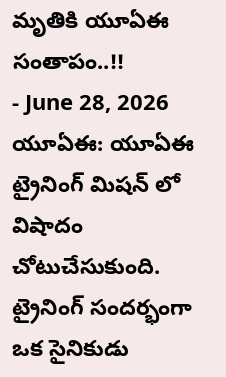మృతికి యూఏఈ సంతాపం..!!
- June 28, 2026
యూఏఈ: యూఏఈ ట్రైనింగ్ మిషన్ లో విషాదం చోటుచేసుకుంది. ట్రైనింగ్ సందర్భంగా ఒక సైనికుడు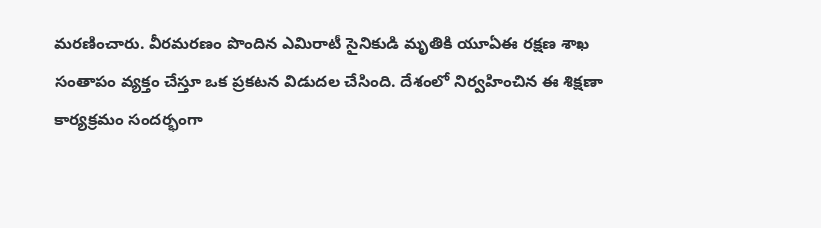మరణించారు. వీరమరణం పొందిన ఎమిరాటీ సైనికుడి మృతికి యూఏఈ రక్షణ శాఖ సంతాపం వ్యక్తం చేస్తూ ఒక ప్రకటన విడుదల చేసింది. దేశంలో నిర్వహించిన ఈ శిక్షణా కార్యక్రమం సందర్భంగా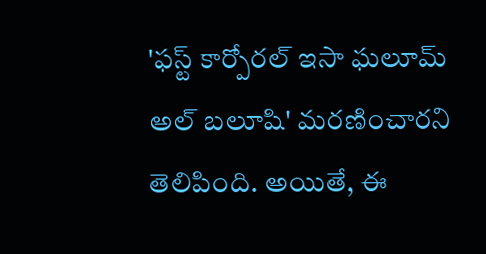'ఫస్ట్ కార్పోరల్ ఇసా ఘలూమ్ అల్ బలూషి' మరణించారని తెలిపింది. అయితే, ఈ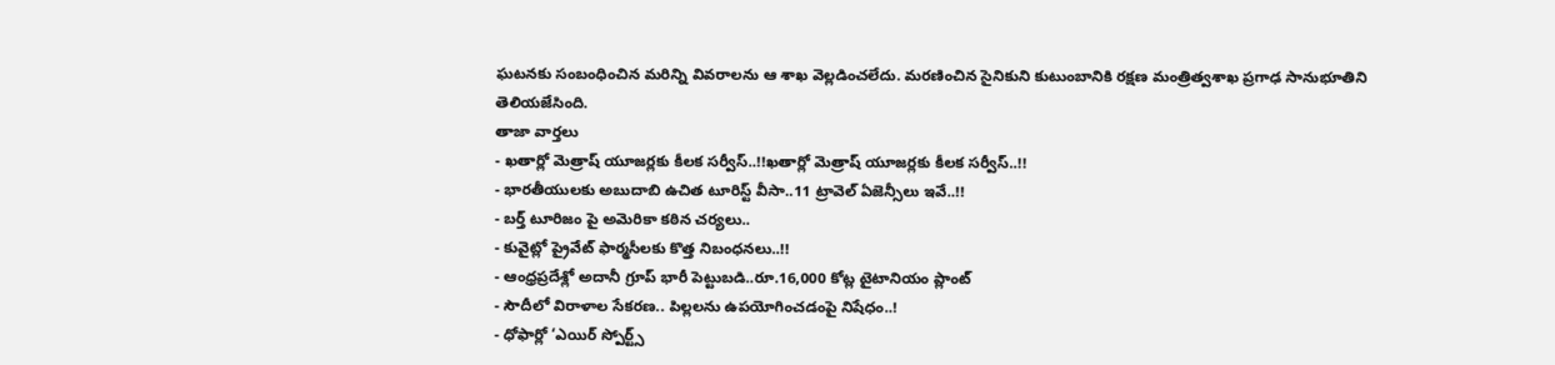ఘటనకు సంబంధించిన మరిన్ని వివరాలను ఆ శాఖ వెల్లడించలేదు. మరణించిన సైనికుని కుటుంబానికి రక్షణ మంత్రిత్వశాఖ ప్రగాఢ సానుభూతిని తెలియజేసింది.
తాజా వార్తలు
- ఖతార్లో మెత్రాష్ యూజర్లకు కీలక సర్వీస్..!!ఖతార్లో మెత్రాష్ యూజర్లకు కీలక సర్వీస్..!!
- భారతీయులకు అబుదాబి ఉచిత టూరిస్ట్ వీసా..11 ట్రావెల్ ఏజెన్సీలు ఇవే..!!
- బర్త్ టూరిజం పై అమెరికా కఠిన చర్యలు..
- కువైట్లో ప్రైవేట్ ఫార్మసీలకు కొత్త నిబంధనలు..!!
- ఆంధ్రప్రదేశ్లో అదానీ గ్రూప్ భారీ పెట్టుబడి..రూ.16,000 కోట్ల టైటానియం ప్లాంట్
- సౌదీలో విరాళాల సేకరణ.. పిల్లలను ఉపయోగించడంపై నిషేధం..!
- ధోఫార్లో ‘ఎయిర్ స్పోర్ట్స్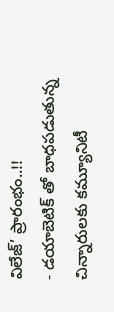విలేజ్’ ప్రారంభం..!!
- డయాబెటిక్ తో బాధపడుతున్న చిన్నారులకు కమ్యూనిటీ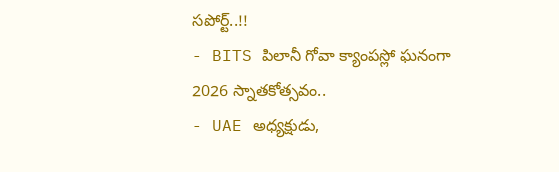సపోర్ట్..!!
- BITS పిలానీ గోవా క్యాంపస్లో ఘనంగా 2026 స్నాతకోత్సవం..
- UAE అధ్యక్షుడు,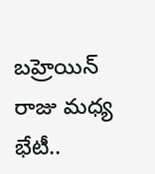బహ్రెయిన్ రాజు మధ్య భేటీ..